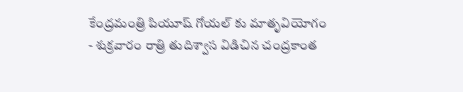కేంద్రమంత్రి పియూష్ గోయల్ కు మాతృవియోగం
- శుక్రవారం రాత్రి తుదిశ్వాస విడిచిన చంద్రకాంత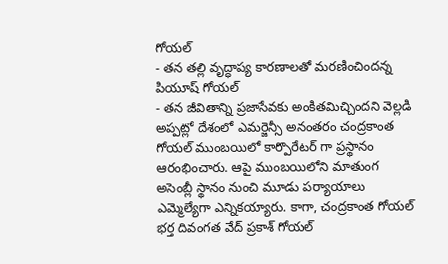గోయల్
- తన తల్లి వృద్ధాప్య కారణాలతో మరణించిందన్న పియూష్ గోయల్
- తన జీవితాన్ని ప్రజాసేవకు అంకితమిచ్చిందని వెల్లడి
అప్పట్లో దేశంలో ఎమర్జెన్సీ అనంతరం చంద్రకాంత గోయల్ ముంబయిలో కార్పొరేటర్ గా ప్రస్థానం ఆరంభించారు. ఆపై ముంబయిలోని మాతుంగ అసెంబ్లీ స్థానం నుంచి మూడు పర్యాయాలు ఎమ్మెల్యేగా ఎన్నికయ్యారు. కాగా, చంద్రకాంత గోయల్ భర్త దివంగత వేద్ ప్రకాశ్ గోయల్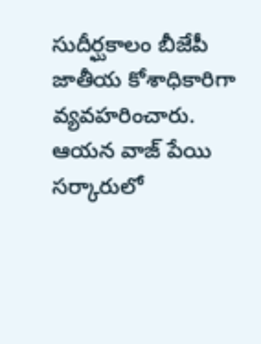సుదీర్ఘకాలం బీజేపీ జాతీయ కోశాధికారిగా వ్యవహరించారు. ఆయన వాజ్ పేయి సర్కారులో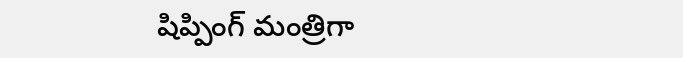షిప్పింగ్ మంత్రిగా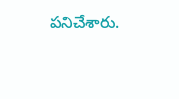పనిచేశారు.